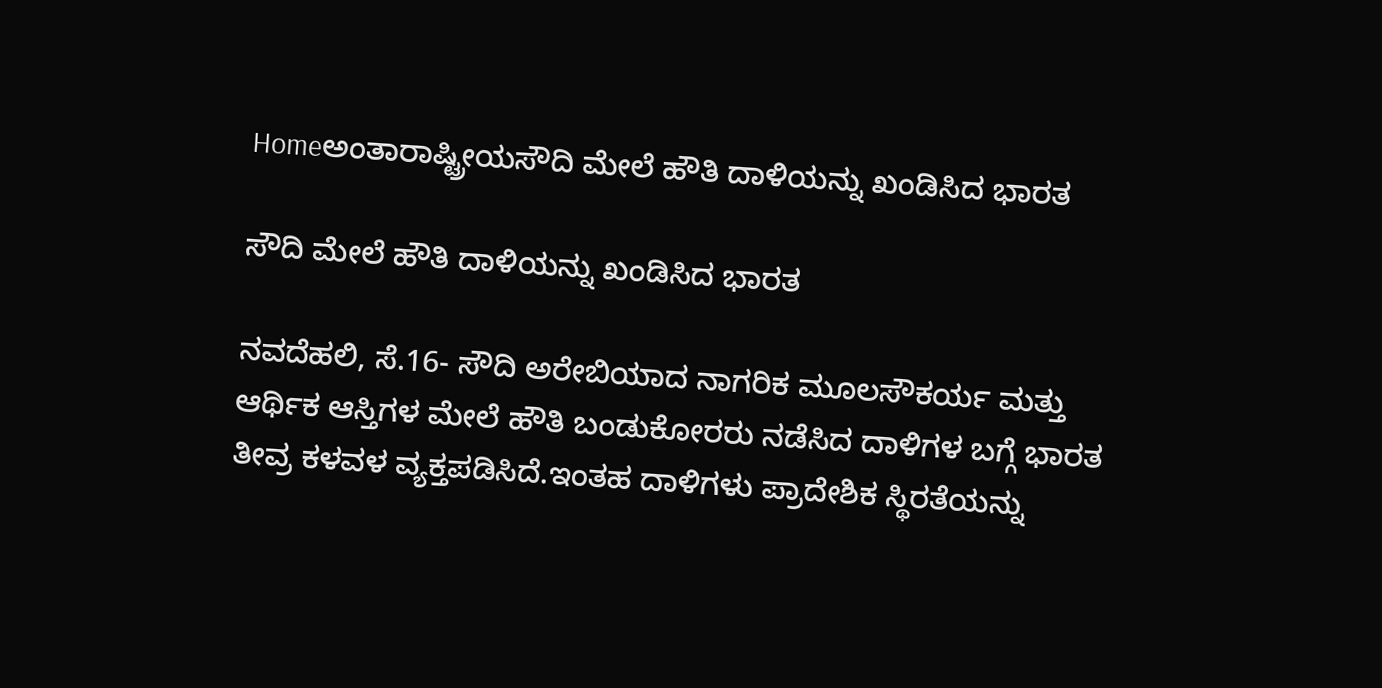Homeಅಂತಾರಾಷ್ಟ್ರೀಯಸೌದಿ ಮೇಲೆ ಹೌತಿ ದಾಳಿಯನ್ನು ಖಂಡಿಸಿದ ಭಾರತ

ಸೌದಿ ಮೇಲೆ ಹೌತಿ ದಾಳಿಯನ್ನು ಖಂಡಿಸಿದ ಭಾರತ

ನವದೆಹಲಿ, ಸೆ.16- ಸೌದಿ ಅರೇಬಿಯಾದ ನಾಗರಿಕ ಮೂಲಸೌಕರ್ಯ ಮತ್ತು ಆರ್ಥಿಕ ಆಸ್ತಿಗಳ ಮೇಲೆ ಹೌತಿ ಬಂಡುಕೋರರು ನಡೆಸಿದ ದಾಳಿಗಳ ಬಗ್ಗೆ ಭಾರತ ತೀವ್ರ ಕಳವಳ ವ್ಯಕ್ತಪಡಿಸಿದೆ.ಇಂತಹ ದಾಳಿಗಳು ಪ್ರಾದೇಶಿಕ ಸ್ಥಿರತೆಯನ್ನು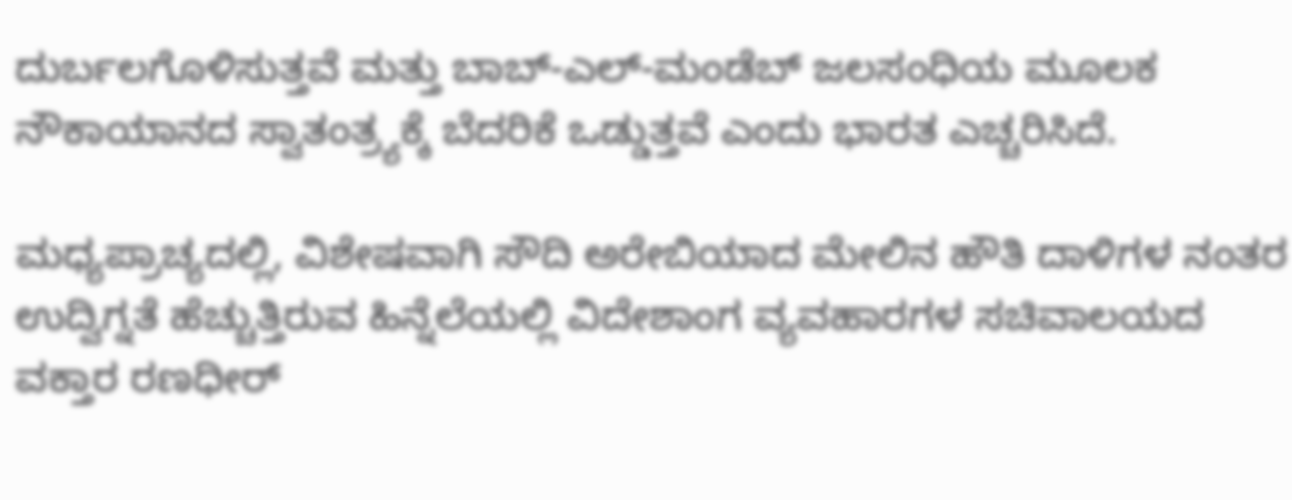ದುರ್ಬಲಗೊಳಿಸುತ್ತವೆ ಮತ್ತು ಬಾಬ್‌-ಎಲ್‌-ಮಂಡೆಬ್‌ ಜಲಸಂಧಿಯ ಮೂಲಕ ನೌಕಾಯಾನದ ಸ್ವಾತಂತ್ರ್ಯಕ್ಕೆ ಬೆದರಿಕೆ ಒಡ್ಡುತ್ತವೆ ಎಂದು ಭಾರತ ಎಚ್ಚರಿಸಿದೆ.

ಮಧ್ಯಪ್ರಾಚ್ಯದಲ್ಲಿ, ವಿಶೇಷವಾಗಿ ಸೌದಿ ಅರೇಬಿಯಾದ ಮೇಲಿನ ಹೌತಿ ದಾಳಿಗಳ ನಂತರ ಉದ್ವಿಗ್ನತೆ ಹೆಚ್ಚುತ್ತಿರುವ ಹಿನ್ನೆಲೆಯಲ್ಲಿ ವಿದೇಶಾಂಗ ವ್ಯವಹಾರಗಳ ಸಚಿವಾಲಯದ ವಕ್ತಾರ ರಣಧೀರ್‌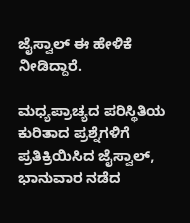ಜೈಸ್ವಾಲ್‌ ಈ ಹೇಳಿಕೆ ನೀಡಿದ್ದಾರೆ.

ಮಧ್ಯಪ್ರಾಚ್ಯದ ಪರಿಸ್ಥಿತಿಯ ಕುರಿತಾದ ಪ್ರಶ್ನೆಗಳಿಗೆ ಪ್ರತಿಕ್ರಿಯಿಸಿದ ಜೈಸ್ವಾಲ್‌, ಭಾನುವಾರ ನಡೆದ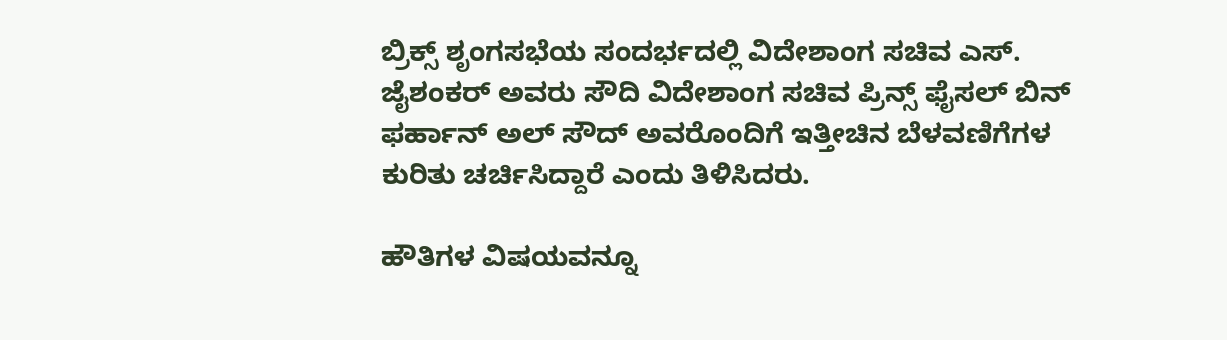ಬ್ರಿಕ್ಸ್‌ ಶೃಂಗಸಭೆಯ ಸಂದರ್ಭದಲ್ಲಿ ವಿದೇಶಾಂಗ ಸಚಿವ ಎಸ್‌. ಜೈಶಂಕರ್‌ ಅವರು ಸೌದಿ ವಿದೇಶಾಂಗ ಸಚಿವ ಪ್ರಿನ್ಸ್‌ ಫೈಸಲ್‌ ಬಿನ್‌ ಫರ್ಹಾನ್‌ ಅಲ್‌ ಸೌದ್‌ ಅವರೊಂದಿಗೆ ಇತ್ತೀಚಿನ ಬೆಳವಣಿಗೆಗಳ ಕುರಿತು ಚರ್ಚಿಸಿದ್ದಾರೆ ಎಂದು ತಿಳಿಸಿದರು.

ಹೌತಿಗಳ ವಿಷಯವನ್ನೂ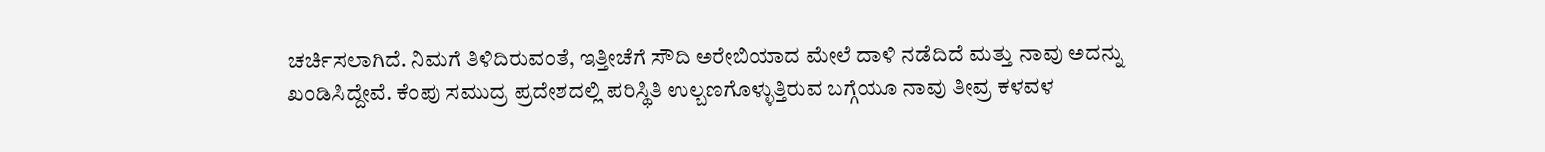ಚರ್ಚಿಸಲಾಗಿದೆ. ನಿಮಗೆ ತಿಳಿದಿರುವಂತೆ, ಇತ್ತೀಚೆಗೆ ಸೌದಿ ಅರೇಬಿಯಾದ ಮೇಲೆ ದಾಳಿ ನಡೆದಿದೆ ಮತ್ತು ನಾವು ಅದನ್ನು ಖಂಡಿಸಿದ್ದೇವೆ. ಕೆಂಪು ಸಮುದ್ರ ಪ್ರದೇಶದಲ್ಲಿ ಪರಿಸ್ಥಿತಿ ಉಲ್ಬಣಗೊಳ್ಳುತ್ತಿರುವ ಬಗ್ಗೆಯೂ ನಾವು ತೀವ್ರ ಕಳವಳ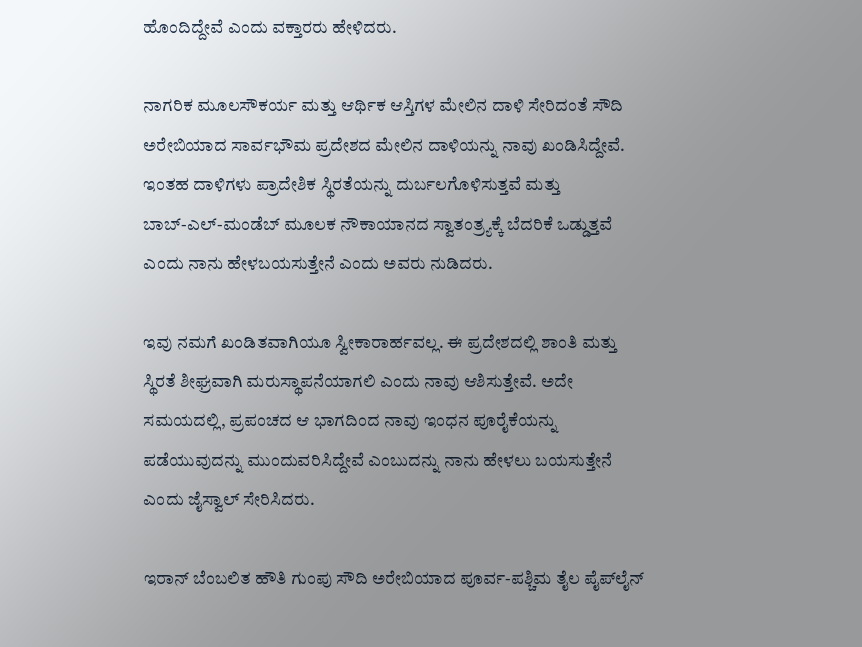ಹೊಂದಿದ್ದೇವೆ ಎಂದು ವಕ್ತಾರರು ಹೇಳಿದರು.

ನಾಗರಿಕ ಮೂಲಸೌಕರ್ಯ ಮತ್ತು ಆರ್ಥಿಕ ಆಸ್ತಿಗಳ ಮೇಲಿನ ದಾಳಿ ಸೇರಿದಂತೆ ಸೌದಿ ಅರೇಬಿಯಾದ ಸಾರ್ವಭೌಮ ಪ್ರದೇಶದ ಮೇಲಿನ ದಾಳಿಯನ್ನು ನಾವು ಖಂಡಿಸಿದ್ದೇವೆ. ಇಂತಹ ದಾಳಿಗಳು ಪ್ರಾದೇಶಿಕ ಸ್ಥಿರತೆಯನ್ನು ದುರ್ಬಲಗೊಳಿಸುತ್ತವೆ ಮತ್ತು ಬಾಬ್‌-ಎಲ್‌-ಮಂಡೆಬ್‌ ಮೂಲಕ ನೌಕಾಯಾನದ ಸ್ವಾತಂತ್ರ್ಯಕ್ಕೆ ಬೆದರಿಕೆ ಒಡ್ಡುತ್ತವೆ ಎಂದು ನಾನು ಹೇಳಬಯಸುತ್ತೇನೆ ಎಂದು ಅವರು ನುಡಿದರು.

ಇವು ನಮಗೆ ಖಂಡಿತವಾಗಿಯೂ ಸ್ವೀಕಾರಾರ್ಹವಲ್ಲ. ಈ ಪ್ರದೇಶದಲ್ಲಿ ಶಾಂತಿ ಮತ್ತು ಸ್ಥಿರತೆ ಶೀಘ್ರವಾಗಿ ಮರುಸ್ಥಾಪನೆಯಾಗಲಿ ಎಂದು ನಾವು ಆಶಿಸುತ್ತೇವೆ. ಅದೇ ಸಮಯದಲ್ಲಿ, ಪ್ರಪಂಚದ ಆ ಭಾಗದಿಂದ ನಾವು ಇಂಧನ ಪೂರೈಕೆಯನ್ನು ಪಡೆಯುವುದನ್ನು ಮುಂದುವರಿಸಿದ್ದೇವೆ ಎಂಬುದನ್ನು ನಾನು ಹೇಳಲು ಬಯಸುತ್ತೇನೆ ಎಂದು ಜೈಸ್ವಾಲ್‌ ಸೇರಿಸಿದರು.

ಇರಾನ್‌ ಬೆಂಬಲಿತ ಹೌತಿ ಗುಂಪು ಸೌದಿ ಅರೇಬಿಯಾದ ಪೂರ್ವ-ಪಶ್ಚಿಮ ತೈಲ ಪೈಪ್‌ಲೈನ್‌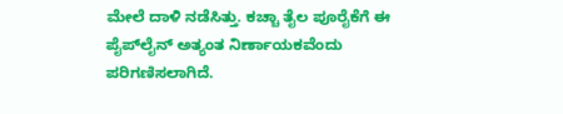ಮೇಲೆ ದಾಳಿ ನಡೆಸಿತ್ತು. ಕಚ್ಚಾ ತೈಲ ಪೂರೈಕೆಗೆ ಈ ಪೈಪ್‌ಲೈನ್‌ ಅತ್ಯಂತ ನಿರ್ಣಾಯಕವೆಂದು ಪರಿಗಣಿಸಲಾಗಿದೆ.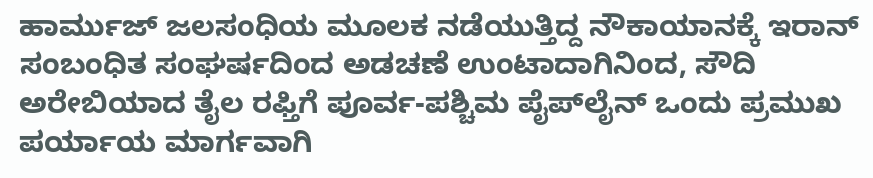ಹಾರ್ಮುಜ್‌ ಜಲಸಂಧಿಯ ಮೂಲಕ ನಡೆಯುತ್ತಿದ್ದ ನೌಕಾಯಾನಕ್ಕೆ ಇರಾನ್‌ ಸಂಬಂಧಿತ ಸಂಘರ್ಷದಿಂದ ಅಡಚಣೆ ಉಂಟಾದಾಗಿನಿಂದ, ಸೌದಿ ಅರೇಬಿಯಾದ ತೈಲ ರಫ್ತಿಗೆ ಪೂರ್ವ-ಪಶ್ಚಿಮ ಪೈಪ್‌ಲೈನ್‌ ಒಂದು ಪ್ರಮುಖ ಪರ್ಯಾಯ ಮಾರ್ಗವಾಗಿ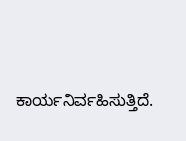ಕಾರ್ಯನಿರ್ವಹಿಸುತ್ತಿದೆ.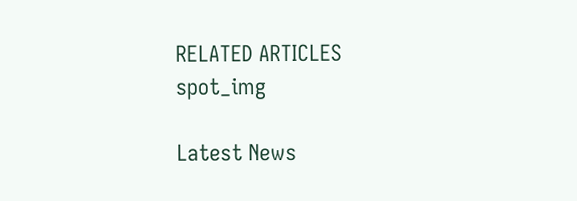RELATED ARTICLES
spot_img

Latest News